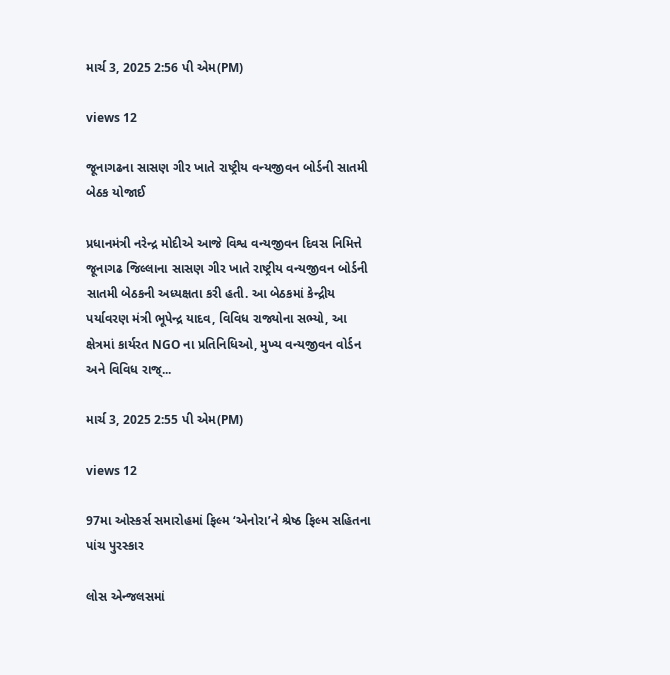માર્ચ 3, 2025 2:56 પી એમ(PM)

views 12

જૂનાગઢના સાસણ ગીર ખાતે રાષ્ટ્રીય વન્યજીવન બોર્ડની સાતમી બેઠક યોજાઈ

પ્રધાનમંત્રી નરેન્દ્ર મોદીએ આજે વિશ્વ વન્યજીવન દિવસ નિમિત્તે જૂનાગઢ જિલ્લાના સાસણ ગીર ખાતે રાષ્ટ્રીય વન્યજીવન બોર્ડની સાતમી બેઠકની અધ્યક્ષતા કરી હતી. આ બેઠકમાં કેન્દ્રીય પર્યાવરણ મંત્રી ભૂપેન્દ્ર યાદવ, વિવિધ રાજ્યોના સભ્યો, આ ક્ષેત્રમાં કાર્યરત NGO ના પ્રતિનિધિઓ, મુખ્ય વન્યજીવન વોર્ડન અને વિવિધ રાજ્...

માર્ચ 3, 2025 2:55 પી એમ(PM)

views 12

97મા ઓસ્કર્સ સમારોહમાં ફિલ્મ ‘એનોરા’ને શ્રેષ્ઠ ફિલ્મ સહિતના પાંચ પુરસ્કાર

લોસ એન્જલસમાં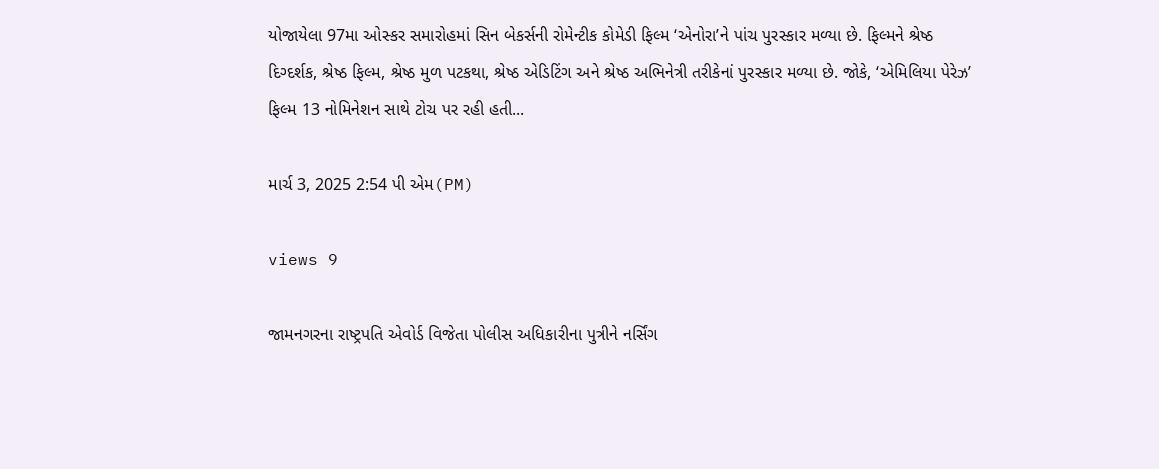યોજાયેલા 97મા ઓસ્કર સમારોહમાં સિન બેકર્સની રોમેન્ટીક કોમેડી ફિલ્મ ‘એનોરા’ને પાંચ પુરસ્કાર મળ્યા છે. ફિલ્મને શ્રેષ્ઠ દિગ્દર્શક, શ્રેષ્ઠ ફિલ્મ, શ્રેષ્ઠ મુળ પટકથા, શ્રેષ્ઠ એડિટિંગ અને શ્રેષ્ઠ અભિનેત્રી તરીકેનાં પુરસ્કાર મળ્યા છે. જોકે, ‘એમિલિયા પેરેઝ’ ફિલ્મ 13 નોમિનેશન સાથે ટોચ પર રહી હતી...

માર્ચ 3, 2025 2:54 પી એમ(PM)

views 9

જામનગરના રાષ્ટ્રપતિ એવોર્ડ વિજેતા પોલીસ અધિકારીના પુત્રીને નર્સિંગ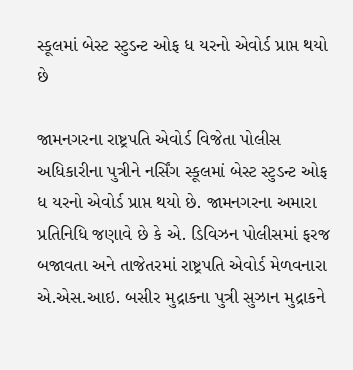સ્કૂલમાં બેસ્ટ સ્ટુડન્ટ ઓફ ધ યરનો એવોર્ડ પ્રાપ્ત થયો છે

જામનગરના રાષ્ટ્રપતિ એવોર્ડ વિજેતા પોલીસ અધિકારીના પુત્રીને નર્સિંગ સ્કૂલમાં બેસ્ટ સ્ટુડન્ટ ઓફ ધ યરનો એવોર્ડ પ્રાપ્ત થયો છે. જામનગરના અમારા પ્રતિનિધિ જણાવે છે કે એ. ડિવિઝન પોલીસમાં ફરજ બજાવતા અને તાજેતરમાં રાષ્ટ્રપતિ એવોર્ડ મેળવનારા એ.એસ.આઇ. બસીર મુદ્રાકના પુત્રી સુઝાન મુદ્રાકને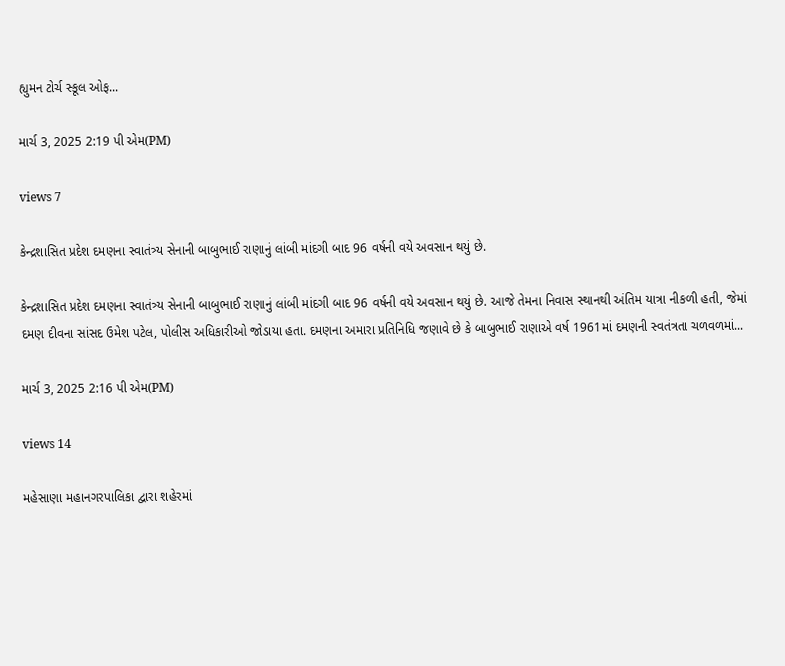હ્યુમન ટોર્ચ સ્કૂલ ઓફ...

માર્ચ 3, 2025 2:19 પી એમ(PM)

views 7

કેન્દ્રશાસિત પ્રદેશ દમણના સ્વાતંત્ર્ય સેનાની બાબુભાઈ રાણાનું લાંબી માંદગી બાદ 96 વર્ષની વયે અવસાન થયું છે.

કેન્દ્રશાસિત પ્રદેશ દમણના સ્વાતંત્ર્ય સેનાની બાબુભાઈ રાણાનું લાંબી માંદગી બાદ 96 વર્ષની વયે અવસાન થયું છે. આજે તેમના નિવાસ સ્થાનથી અંતિમ યાત્રા નીકળી હતી, જેમાં દમણ દીવના સાંસદ ઉમેશ પટેલ, પોલીસ અધિકારીઓ જોડાયા હતા. દમણના અમારા પ્રતિનિધિ જણાવે છે કે બાબુભાઈ રાણાએ વર્ષ 1961માં દમણની સ્વતંત્રતા ચળવળમાં...

માર્ચ 3, 2025 2:16 પી એમ(PM)

views 14

મહેસાણા મહાનગરપાલિકા દ્વારા શહેરમાં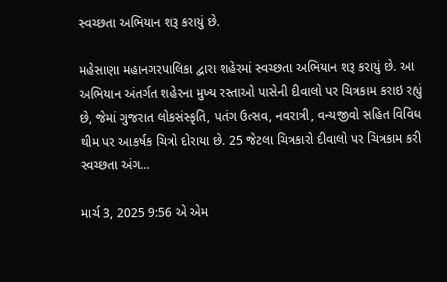સ્વચ્છતા અભિયાન શરૂ કરાયું છે.

મહેસાણા મહાનગરપાલિકા દ્વારા શહેરમાં સ્વચ્છતા અભિયાન શરૂ કરાયું છે. આ અભિયાન અંતર્ગત શહેરના મુખ્ય રસ્તાઓ પાસેની દીવાલો પર ચિત્રકામ કરાઇ રહ્યું છે, જેમાં ગુજરાત લોકસંસ્કૃતિ, પતંગ ઉત્સવ, નવરાત્રી, વન્યજીવો સહિત વિવિધ થીમ પર આકર્ષક ચિત્રો દોરાયા છે. 25 જેટલા ચિત્રકારો દીવાલો પર ચિત્રકામ કરી સ્વચ્છતા અંગ...

માર્ચ 3, 2025 9:56 એ એમ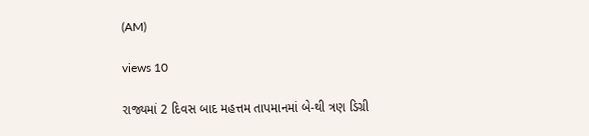(AM)

views 10

રાજ્યમાં 2 દિવસ બાદ મહત્તમ તાપમાનમાં બે-થી ત્રણ ડિગ્રી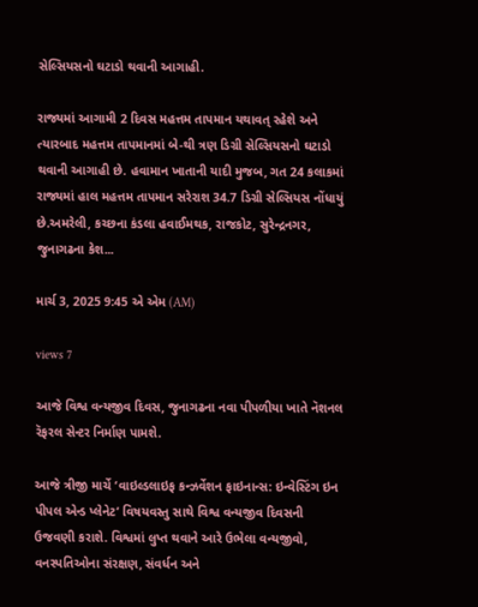સેલ્સિયસનો ઘટાડો થવાની આગાહી.

રાજ્યમાં આગામી 2 દિવસ મહત્તમ તાપમાન યથાવત્ રહેશે અને ત્યારબાદ મહત્તમ તાપમાનમાં બે-થી ત્રણ ડિગ્રી સેલ્સિયસનો ઘટાડો થવાની આગાહી છે. હવામાન ખાતાની યાદી મુજબ, ગત 24 કલાકમાં રાજ્યમાં હાલ મહત્તમ તાપમાન સરેરાશ 34.7 ડિગ્રી સેલ્સિયસ નોંધાયું છે.અમરેલી, કચ્છના કંડલા હવાઈમથક, રાજકોટ, સુરેન્દ્રનગર, જુનાગઢના કેશ...

માર્ચ 3, 2025 9:45 એ એમ (AM)

views 7

આજે વિશ્વ વન્યજીવ દિવસ, જુનાગઢના નવા પીપળીયા ખાતે નૅશનલ રૅફરલ સેન્ટર નિર્માણ પામશે.

આજે ત્રીજી માર્ચે ‘વાઇલ્ડલાઇફ કન્ઝર્વેશન ફાઇનાન્સ: ઇન્વેસ્ટિંગ ઇન પીપલ એન્ડ પ્લેનેટ’ વિષયવસ્તુ સાથે વિશ્વ વન્યજીવ દિવસની ઉજવણી કરાશે. વિશ્વમાં લુપ્ત થવાને આરે ઉભેલા વન્યજીવો, વનસ્પતિઓના સંરક્ષણ, સંવર્ધન અને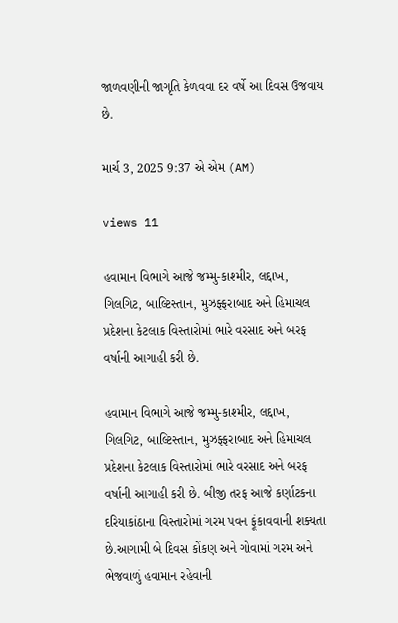જાળવણીની જાગૃતિ કેળવવા દર વર્ષે આ દિવસ ઉજવાય છે.

માર્ચ 3, 2025 9:37 એ એમ (AM)

views 11

હવામાન વિભાગે આજે જમ્મુ-કાશ્મીર, લદ્દાખ, ગિલગિટ, બાલ્ટિસ્તાન, મુઝફ્ફરાબાદ અને હિમાચલ પ્રદેશના કેટલાક વિસ્તારોમાં ભારે વરસાદ અને બરફ વર્ષાની આગાહી કરી છે.

હવામાન વિભાગે આજે જમ્મુ-કાશ્મીર, લદ્દાખ, ગિલગિટ, બાલ્ટિસ્તાન, મુઝફ્ફરાબાદ અને હિમાચલ પ્રદેશના કેટલાક વિસ્તારોમાં ભારે વરસાદ અને બરફ વર્ષાની આગાહી કરી છે. બીજી તરફ આજે કર્ણાટકના દરિયાકાંઠાના વિસ્તારોમાં ગરમ પવન ફૂંકાવવાની શક્યતા છે.આગામી બે દિવસ કોંકણ અને ગોવામાં ગરમ અને ભેજવાળું હવામાન રહેવાની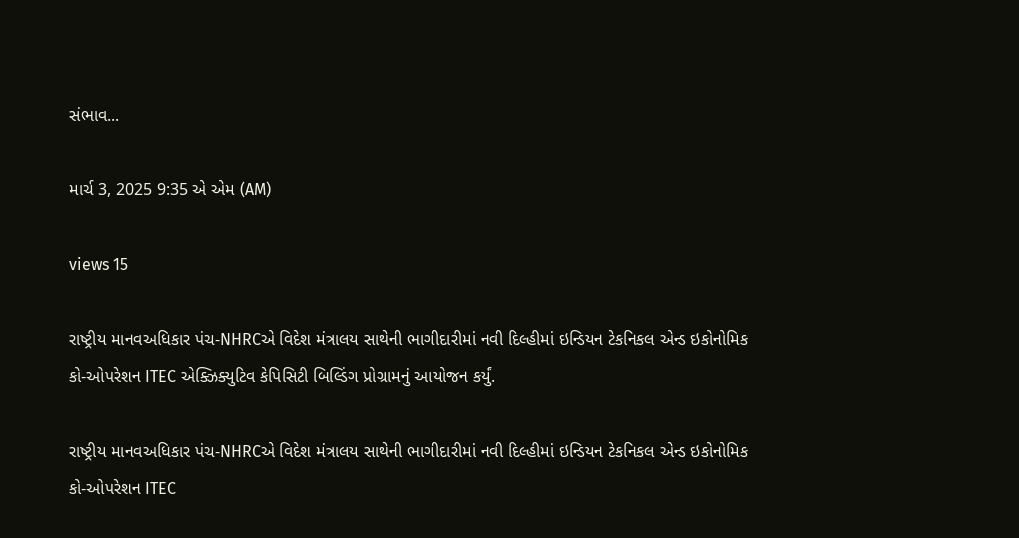સંભાવ...

માર્ચ 3, 2025 9:35 એ એમ (AM)

views 15

રાષ્ટ્રીય માનવઅધિકાર પંચ-NHRCએ વિદેશ મંત્રાલય સાથેની ભાગીદારીમાં નવી દિલ્હીમાં ઇન્ડિયન ટેકનિકલ એન્ડ ઇકોનોમિક કો-ઓપરેશન ITEC એક્ઝિક્યુટિવ કેપિસિટી બિલ્ડિંગ પ્રોગ્રામનું આયોજન કર્યું.

રાષ્ટ્રીય માનવઅધિકાર પંચ-NHRCએ વિદેશ મંત્રાલય સાથેની ભાગીદારીમાં નવી દિલ્હીમાં ઇન્ડિયન ટેકનિકલ એન્ડ ઇકોનોમિક કો-ઓપરેશન ITEC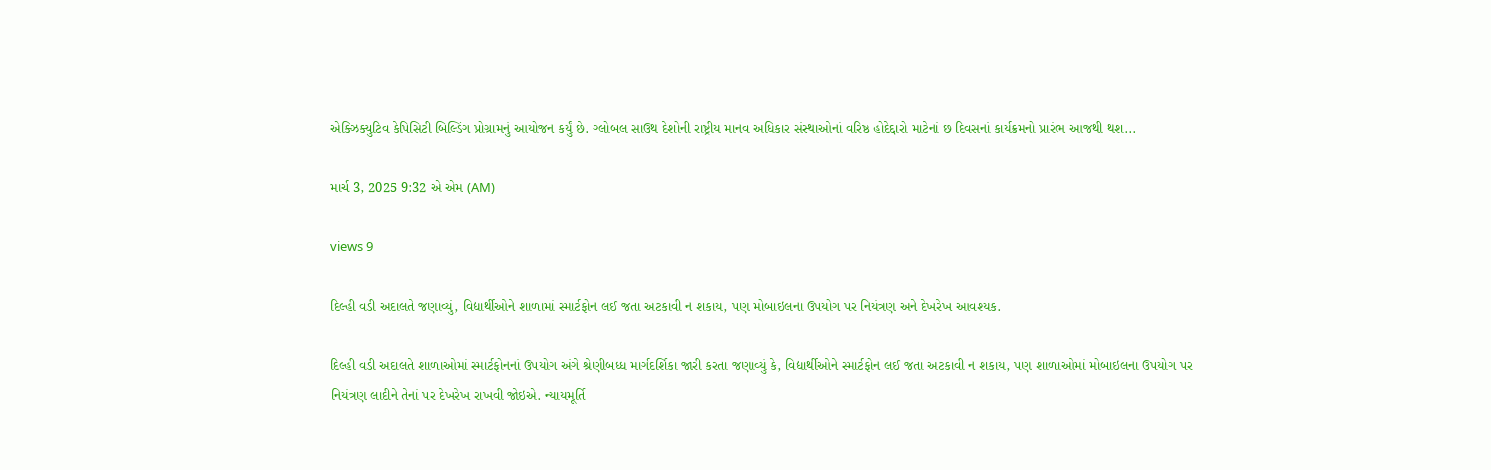એક્ઝિક્યુટિવ કેપિસિટી બિલ્ડિંગ પ્રોગ્રામનું આયોજન કર્યું છે. ગ્લોબલ સાઉથ દેશોની રાષ્ટ્રીય માનવ અધિકાર સંસ્થાઓનાં વરિષ્ઠ હોદેદ્દારો માટેનાં છ દિવસનાં કાર્યક્રમનો પ્રારંભ આજથી થશ...

માર્ચ 3, 2025 9:32 એ એમ (AM)

views 9

દિલ્હી વડી અદાલતે જણાવ્યું, વિદ્યાર્થીઓને શાળામાં સ્માર્ટફોન લઈ જતા અટકાવી ન શકાય, પણ મોબાઇલના ઉપયોગ પર નિયંત્રણ અને દેખરેખ આવશ્યક.

દિલ્હી વડી અદાલતે શાળાઓમાં સ્માર્ટફોનનાં ઉપયોગ અંગે શ્રેણીબધ્ધ માર્ગદર્શિકા જારી કરતા જણાવ્યું કે, વિદ્યાર્થીઓને સ્માર્ટફોન લઈ જતા અટકાવી ન શકાય, પણ શાળાઓમાં મોબાઇલના ઉપયોગ પર નિયંત્રણ લાદીને તેનાં પર દેખરેખ રાખવી જોઇએ. ન્યાયમૂર્તિ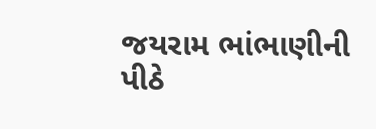જયરામ ભાંભાણીની પીઠે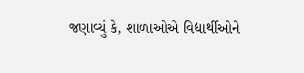જણાવ્યું કે, શાળાઓએ વિદ્યાર્થીઓને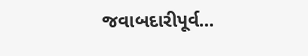જવાબદારીપૂર્વ...